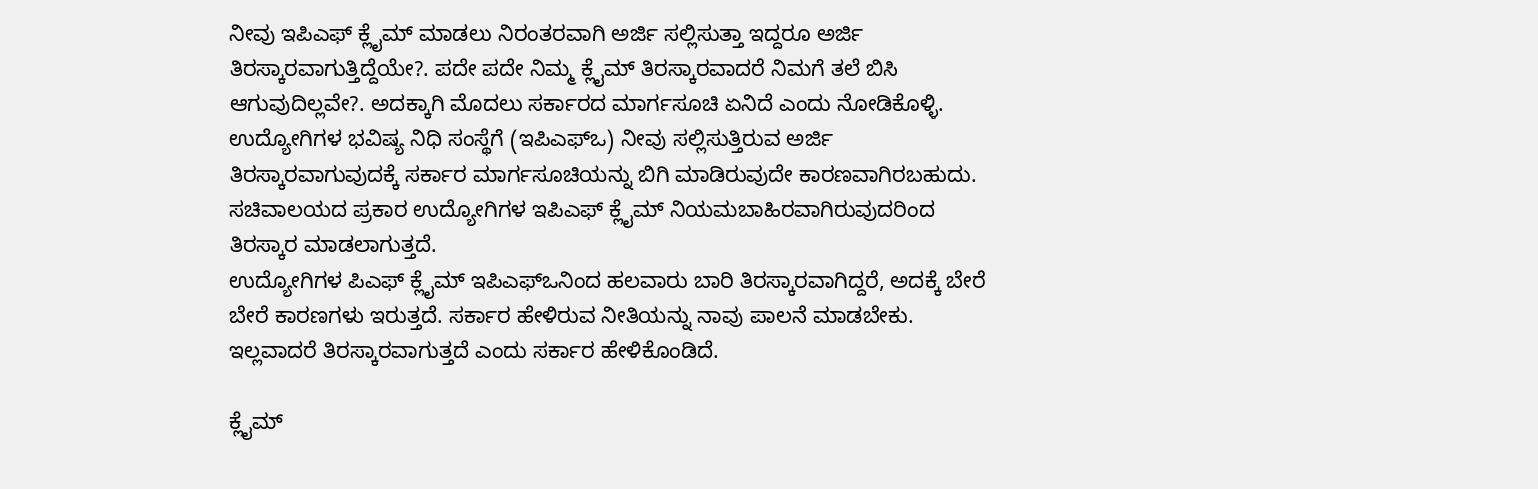ನೀವು ಇಪಿಎಫ್ ಕ್ಲೈಮ್ ಮಾಡಲು ನಿರಂತರವಾಗಿ ಅರ್ಜಿ ಸಲ್ಲಿಸುತ್ತಾ ಇದ್ದರೂ ಅರ್ಜಿ ತಿರಸ್ಕಾರವಾಗುತ್ತಿದ್ದೆಯೇ?. ಪದೇ ಪದೇ ನಿಮ್ಮ ಕ್ಲೈಮ್ ತಿರಸ್ಕಾರವಾದರೆ ನಿಮಗೆ ತಲೆ ಬಿಸಿ ಆಗುವುದಿಲ್ಲವೇ?. ಅದಕ್ಕಾಗಿ ಮೊದಲು ಸರ್ಕಾರದ ಮಾರ್ಗಸೂಚಿ ಏನಿದೆ ಎಂದು ನೋಡಿಕೊಳ್ಳಿ.
ಉದ್ಯೋಗಿಗಳ ಭವಿಷ್ಯ ನಿಧಿ ಸಂಸ್ಥೆಗೆ (ಇಪಿಎಫ್ಒ) ನೀವು ಸಲ್ಲಿಸುತ್ತಿರುವ ಅರ್ಜಿ ತಿರಸ್ಕಾರವಾಗುವುದಕ್ಕೆ ಸರ್ಕಾರ ಮಾರ್ಗಸೂಚಿಯನ್ನು ಬಿಗಿ ಮಾಡಿರುವುದೇ ಕಾರಣವಾಗಿರಬಹುದು. ಸಚಿವಾಲಯದ ಪ್ರಕಾರ ಉದ್ಯೋಗಿಗಳ ಇಪಿಎಫ್ ಕ್ಲೈಮ್ ನಿಯಮಬಾಹಿರವಾಗಿರುವುದರಿಂದ ತಿರಸ್ಕಾರ ಮಾಡಲಾಗುತ್ತದೆ.
ಉದ್ಯೋಗಿಗಳ ಪಿಎಫ್ ಕ್ಲೈಮ್ ಇಪಿಎಫ್ಒನಿಂದ ಹಲವಾರು ಬಾರಿ ತಿರಸ್ಕಾರವಾಗಿದ್ದರೆ, ಅದಕ್ಕೆ ಬೇರೆ ಬೇರೆ ಕಾರಣಗಳು ಇರುತ್ತದೆ. ಸರ್ಕಾರ ಹೇಳಿರುವ ನೀತಿಯನ್ನು ನಾವು ಪಾಲನೆ ಮಾಡಬೇಕು. ಇಲ್ಲವಾದರೆ ತಿರಸ್ಕಾರವಾಗುತ್ತದೆ ಎಂದು ಸರ್ಕಾರ ಹೇಳಿಕೊಂಡಿದೆ.

ಕ್ಲೈಮ್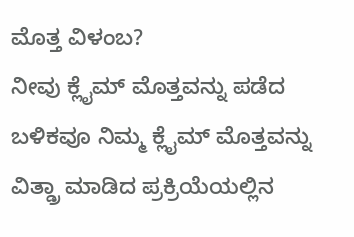ಮೊತ್ತ ವಿಳಂಬ?
ನೀವು ಕ್ಲೈಮ್ ಮೊತ್ತವನ್ನು ಪಡೆದ ಬಳಿಕವೂ ನಿಮ್ಮ ಕ್ಲೈಮ್ ಮೊತ್ತವನ್ನು ವಿತ್ಡ್ರಾ ಮಾಡಿದ ಪ್ರಕ್ರಿಯೆಯಲ್ಲಿನ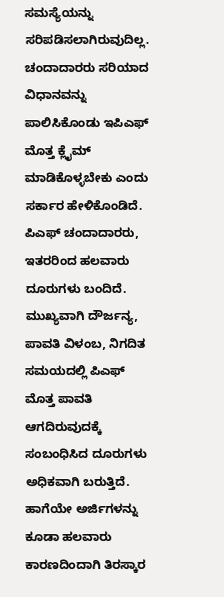ಸಮಸ್ಯೆಯನ್ನು ಸರಿಪಡಿಸಲಾಗಿರುವುದಿಲ್ಲ. ಚಂದಾದಾರರು ಸರಿಯಾದ ವಿಧಾನವನ್ನು ಪಾಲಿಸಿಕೊಂಡು ಇಪಿಎಫ್ ಮೊತ್ತ ಕ್ಲೈಮ್ ಮಾಡಿಕೊಳ್ಳಬೇಕು ಎಂದು ಸರ್ಕಾರ ಹೇಳಿಕೊಂಡಿದೆ.
ಪಿಎಫ್ ಚಂದಾದಾರರು, ಇತರರಿಂದ ಹಲವಾರು ದೂರುಗಳು ಬಂದಿದೆ. ಮುಖ್ಯವಾಗಿ ದೌರ್ಜನ್ಯ, ಪಾವತಿ ವಿಳಂಬ, ನಿಗದಿತ ಸಮಯದಲ್ಲಿ ಪಿಎಫ್ ಮೊತ್ತ ಪಾವತಿ ಆಗದಿರುವುದಕ್ಕೆ ಸಂಬಂಧಿಸಿದ ದೂರುಗಳು ಅಧಿಕವಾಗಿ ಬರುತ್ತಿದೆ. ಹಾಗೆಯೇ ಅರ್ಜಿಗಳನ್ನು ಕೂಡಾ ಹಲವಾರು ಕಾರಣದಿಂದಾಗಿ ತಿರಸ್ಕಾರ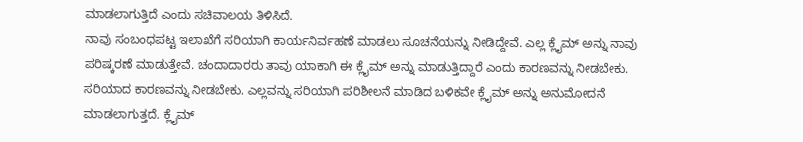ಮಾಡಲಾಗುತ್ತಿದೆ ಎಂದು ಸಚಿವಾಲಯ ತಿಳಿಸಿದೆ.
ನಾವು ಸಂಬಂಧಪಟ್ಟ ಇಲಾಖೆಗೆ ಸರಿಯಾಗಿ ಕಾರ್ಯನಿರ್ವಹಣೆ ಮಾಡಲು ಸೂಚನೆಯನ್ನು ನೀಡಿದ್ದೇವೆ. ಎಲ್ಲ ಕ್ಲೈಮ್ ಅನ್ನು ನಾವು ಪರಿಷ್ಕರಣೆ ಮಾಡುತ್ತೇವೆ. ಚಂದಾದಾರರು ತಾವು ಯಾಕಾಗಿ ಈ ಕ್ಲೈಮ್ ಅನ್ನು ಮಾಡುತ್ತಿದ್ದಾರೆ ಎಂದು ಕಾರಣವನ್ನು ನೀಡಬೇಕು. ಸರಿಯಾದ ಕಾರಣವನ್ನು ನೀಡಬೇಕು. ಎಲ್ಲವನ್ನು ಸರಿಯಾಗಿ ಪರಿಶೀಲನೆ ಮಾಡಿದ ಬಳಿಕವೇ ಕ್ಲೈಮ್ ಅನ್ನು ಅನುಮೋದನೆ ಮಾಡಲಾಗುತ್ತದೆ. ಕ್ಲೈಮ್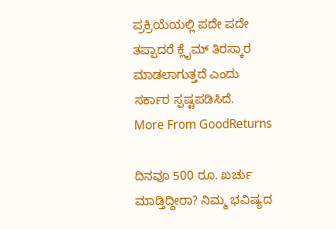ಪ್ರಕ್ರಿಯೆಯಲ್ಲಿ ಪದೇ ಪದೇ ತಪ್ಪಾದರೆ ಕ್ಲೈಮ್ ತಿರಸ್ಕಾರ ಮಾಡಲಾಗುತ್ತದೆ ಎಂದು ಸರ್ಕಾರ ಸ್ಪಷ್ಟಪಡಿಸಿದೆ.
More From GoodReturns

ದಿನವೂ 500 ರೂ. ಖರ್ಚು ಮಾಡ್ತಿದ್ದೀರಾ? ನಿಮ್ಮ ಭವಿಷ್ಯದ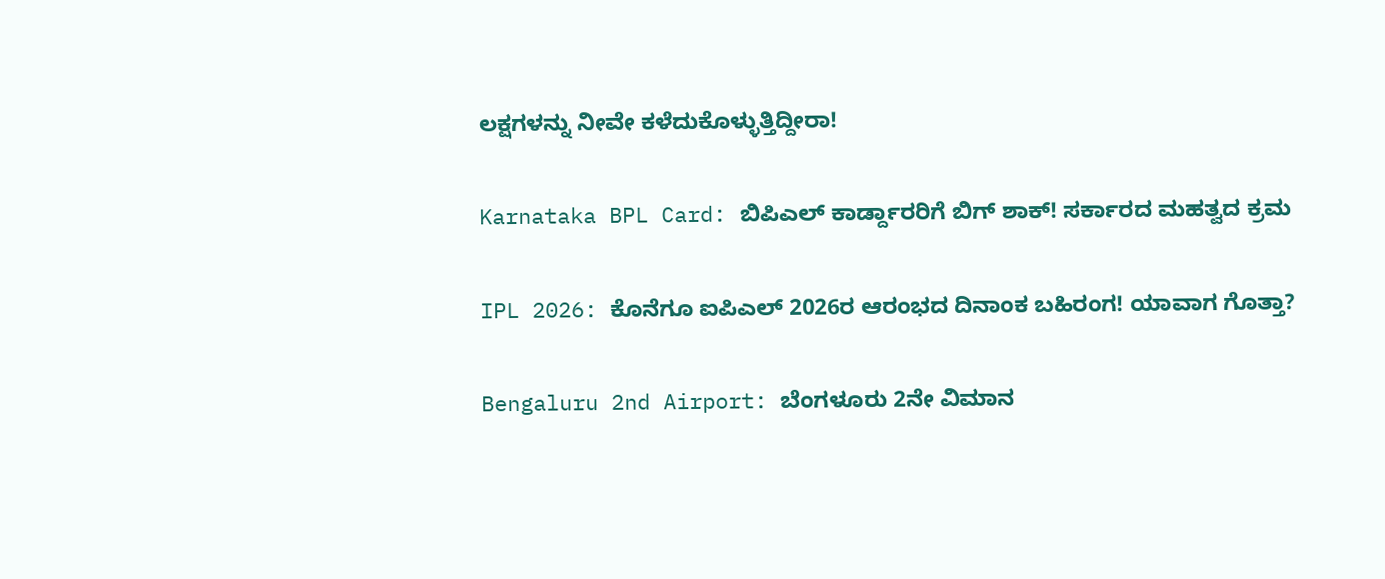ಲಕ್ಷಗಳನ್ನು ನೀವೇ ಕಳೆದುಕೊಳ್ಳುತ್ತಿದ್ದೀರಾ!

Karnataka BPL Card: ಬಿಪಿಎಲ್ ಕಾರ್ಡ್ದಾರರಿಗೆ ಬಿಗ್ ಶಾಕ್! ಸರ್ಕಾರದ ಮಹತ್ವದ ಕ್ರಮ

IPL 2026: ಕೊನೆಗೂ ಐಪಿಎಲ್ 2026ರ ಆರಂಭದ ದಿನಾಂಕ ಬಹಿರಂಗ! ಯಾವಾಗ ಗೊತ್ತಾ?

Bengaluru 2nd Airport: ಬೆಂಗಳೂರು 2ನೇ ವಿಮಾನ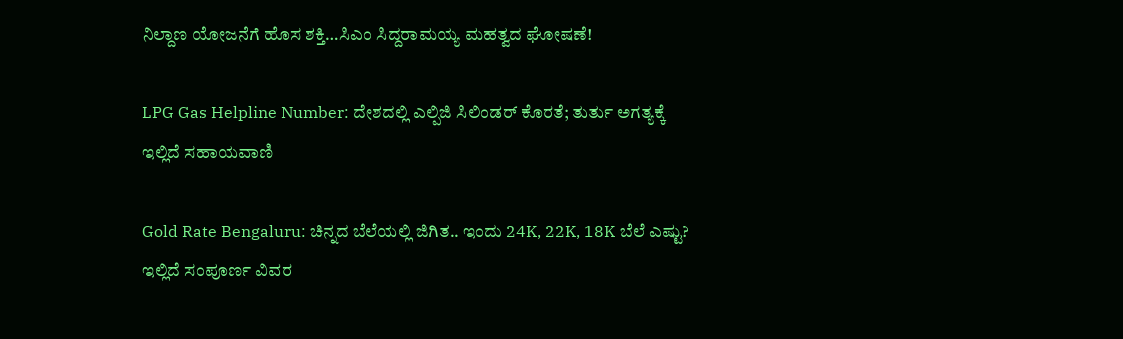ನಿಲ್ದಾಣ ಯೋಜನೆಗೆ ಹೊಸ ಶಕ್ತಿ…ಸಿಎಂ ಸಿದ್ದರಾಮಯ್ಯ ಮಹತ್ವದ ಘೋಷಣೆ!

LPG Gas Helpline Number: ದೇಶದಲ್ಲಿ ಎಲ್ಪಿಜಿ ಸಿಲಿಂಡರ್ ಕೊರತೆ; ತುರ್ತು ಅಗತ್ಯಕ್ಕೆ ಇಲ್ಲಿದೆ ಸಹಾಯವಾಣಿ

Gold Rate Bengaluru: ಚಿನ್ನದ ಬೆಲೆಯಲ್ಲಿ ಜಿಗಿತ.. ಇಂದು 24K, 22K, 18K ಬೆಲೆ ಎಷ್ಟು? ಇಲ್ಲಿದೆ ಸಂಪೂರ್ಣ ವಿವರ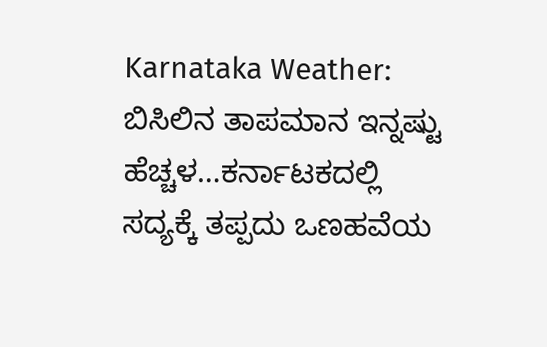Karnataka Weather: ಬಿಸಿಲಿನ ತಾಪಮಾನ ಇನ್ನಷ್ಟು ಹೆಚ್ಚಳ…ಕರ್ನಾಟಕದಲ್ಲಿ ಸದ್ಯಕ್ಕೆ ತಪ್ಪದು ಒಣಹವೆಯ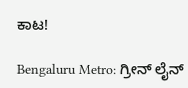ಕಾಟ!

Bengaluru Metro: ಗ್ರೀನ್ ಲೈನ್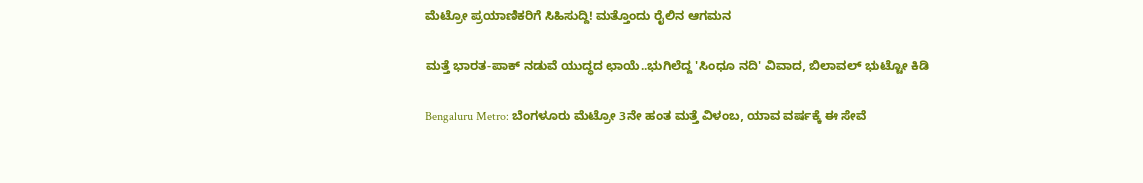ಮೆಟ್ರೋ ಪ್ರಯಾಣಿಕರಿಗೆ ಸಿಹಿಸುದ್ದಿ! ಮತ್ತೊಂದು ರೈಲಿನ ಆಗಮನ

ಮತ್ತೆ ಭಾರತ-ಪಾಕ್ ನಡುವೆ ಯುದ್ಧದ ಛಾಯೆ..ಭುಗಿಲೆದ್ದ 'ಸಿಂಧೂ ನದಿ' ವಿವಾದ, ಬಿಲಾವಲ್ ಭುಟ್ಟೋ ಕಿಡಿ

Bengaluru Metro: ಬೆಂಗಳೂರು ಮೆಟ್ರೋ 3ನೇ ಹಂತ ಮತ್ತೆ ವಿಳಂಬ, ಯಾವ ವರ್ಷಕ್ಕೆ ಈ ಸೇವೆ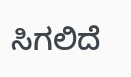ಸಿಗಲಿದೆ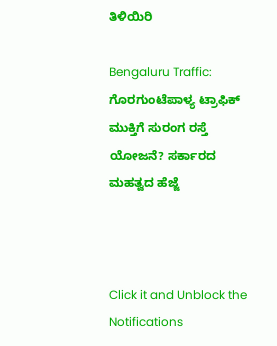ತಿಳಿಯಿರಿ

Bengaluru Traffic: ಗೊರಗುಂಟೆಪಾಳ್ಯ ಟ್ರಾಫಿಕ್ ಮುಕ್ತಿಗೆ ಸುರಂಗ ರಸ್ತೆ ಯೋಜನೆ? ಸರ್ಕಾರದ ಮಹತ್ವದ ಹೆಜ್ಜೆ



Click it and Unblock the Notifications